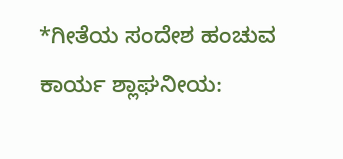*ಗೀತೆಯ ಸಂದೇಶ ಹಂಚುವ ಕಾರ್ಯ ಶ್ಲಾಘನೀಯ: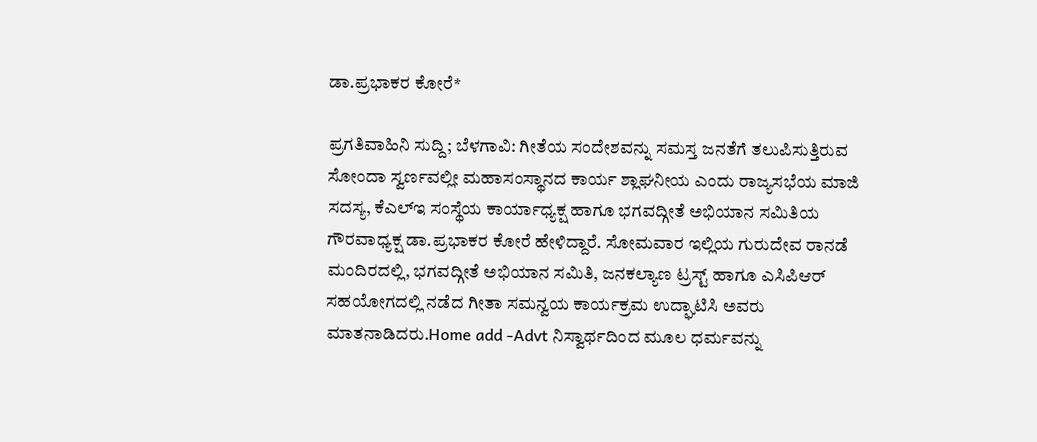ಡಾ.ಪ್ರಭಾಕರ ಕೋರೆ*

ಪ್ರಗತಿವಾಹಿನಿ ಸುದ್ದಿ; ಬೆಳಗಾವಿ: ಗೀತೆಯ ಸಂದೇಶವನ್ನು ಸಮಸ್ತ ಜನತೆಗೆ ತಲುಪಿಸುತ್ತಿರುವ ಸೋಂದಾ ಸ್ವರ್ಣವಲ್ಲೀ ಮಹಾಸಂಸ್ಥಾನದ ಕಾರ್ಯ ಶ್ಲಾಘನೀಯ ಎಂದು ರಾಜ್ಯಸಭೆಯ ಮಾಜಿ ಸದಸ್ಯ, ಕೆಎಲ್ಇ ಸಂಸ್ಥೆಯ ಕಾರ್ಯಾಧ್ಯಕ್ಷ ಹಾಗೂ ಭಗವದ್ಗೀತೆ ಅಭಿಯಾನ ಸಮಿತಿಯ ಗೌರವಾಧ್ಯಕ್ಷ ಡಾ.ಪ್ರಭಾಕರ ಕೋರೆ ಹೇಳಿದ್ದಾರೆ. ಸೋಮವಾರ ಇಲ್ಲಿಯ ಗುರುದೇವ ರಾನಡೆ ಮಂದಿರದಲ್ಲಿ, ಭಗವದ್ಗೀತೆ ಅಭಿಯಾನ ಸಮಿತಿ, ಜನಕಲ್ಯಾಣ ಟ್ರಸ್ಟ್ ಹಾಗೂ ಎಸಿಪಿಆರ್ ಸಹಯೋಗದಲ್ಲಿ ನಡೆದ ಗೀತಾ ಸಮನ್ವಯ ಕಾರ್ಯಕ್ರಮ ಉದ್ಘಾಟಿಸಿ ಅವರು ಮಾತನಾಡಿದರು.Home add -Advt ನಿಸ್ವಾರ್ಥದಿಂದ ಮೂಲ ಧರ್ಮವನ್ನು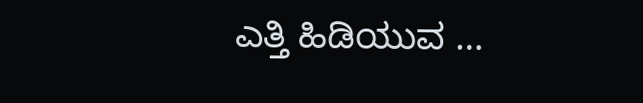ಎತ್ತಿ ಹಿಡಿಯುವ …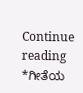Continue reading *ಗೀತೆಯ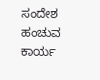ಸಂದೇಶ ಹಂಚುವ ಕಾರ್ಯ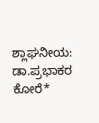ಶ್ಲಾಘನೀಯ: ಡಾ.ಪ್ರಭಾಕರ ಕೋರೆ*